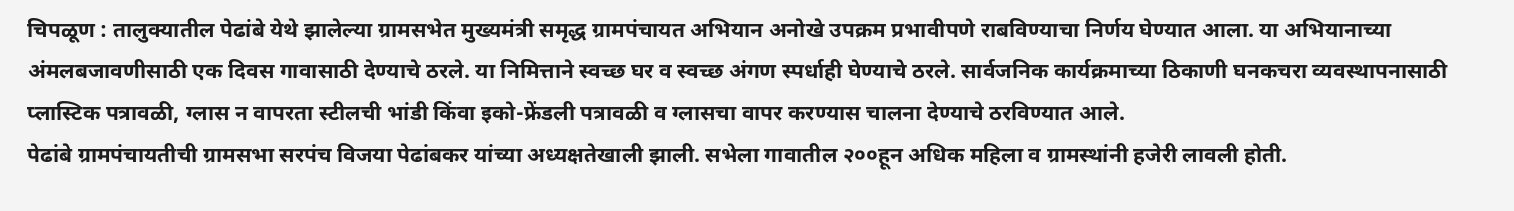चिपळूण : तालुक्यातील पेढांबे येथे झालेल्या ग्रामसभेत मुख्यमंत्री समृद्ध ग्रामपंचायत अभियान अनोखे उपक्रम प्रभावीपणे राबविण्याचा निर्णय घेण्यात आला. या अभियानाच्या अंमलबजावणीसाठी एक दिवस गावासाठी देण्याचे ठरले. या निमित्ताने स्वच्छ घर व स्वच्छ अंगण स्पर्धाही घेण्याचे ठरले. सार्वजनिक कार्यक्रमाच्या ठिकाणी घनकचरा व्यवस्थापनासाठी प्लास्टिक पत्रावळी, ग्लास न वापरता स्टीलची भांडी किंवा इको-फ्रेंडली पत्रावळी व ग्लासचा वापर करण्यास चालना देण्याचे ठरविण्यात आले.
पेढांबे ग्रामपंचायतीची ग्रामसभा सरपंच विजया पेढांबकर यांच्या अध्यक्षतेखाली झाली. सभेला गावातील २००हून अधिक महिला व ग्रामस्थांनी हजेरी लावली होती.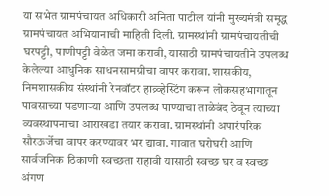या सभेत ग्रामपंचायत अधिकारी अनिता पाटील यांनी मुख्यमंत्री समृद्ध ग्रामपंचायत अभियानाची माहिती दिली. ग्रामस्थांनी ग्रामपंचायतीची घरपट्टी, पाणीपट्टी वेळेत जमा करावी, यासाठी ग्रामपंचायतीने उपलब्ध केलेल्या आधुनिक साधनसामग्रीचा वापर करावा. शासकीय, निमशासकीय संस्थांनी रेनवॉटर हाव्र्व्हेस्टिंग करून लोकसहभागातून पावसाच्या पडणाऱ्या आणि उपलब्ध पाण्याचा ताळेबंद ठेवून त्याच्या व्यवस्थापनाचा आराखडा तयार करावा. ग्रामस्थांनी अपारंपरिक सौरऊर्जेचा वापर करण्यावर भर द्यावा. गावात घरोघरी आणि सार्वजनिक ठिकाणी स्वच्छता राहावी यासाठी स्वच्छ घर व स्वच्छ अंगण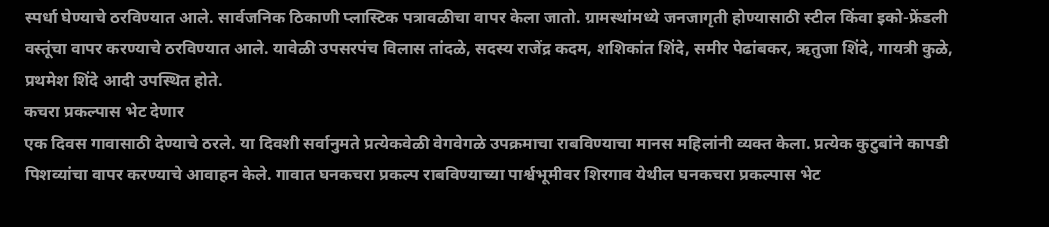स्पर्धा घेण्याचे ठरविण्यात आले. सार्वजनिक ठिकाणी प्लास्टिक पत्रावळीचा वापर केला जातो. ग्रामस्थांमध्ये जनजागृती होण्यासाठी स्टील किंवा इको-फ्रेंडली वस्तूंचा वापर करण्याचे ठरविण्यात आले. यावेळी उपसरपंच विलास तांदळे, सदस्य राजेंद्र कदम, शशिकांत शिंदे, समीर पेढांबकर, ऋतुजा शिंदे, गायत्री कुळे, प्रथमेश शिंदे आदी उपस्थित होते.
कचरा प्रकल्पास भेट देणार
एक दिवस गावासाठी देण्याचे ठरले. या दिवशी सर्वानुमते प्रत्येकवेळी वेगवेगळे उपक्रमाचा राबविण्याचा मानस महिलांनी व्यक्त केला. प्रत्येक कुटुबांने कापडी पिशव्यांचा वापर करण्याचे आवाहन केले. गावात घनकचरा प्रकल्प राबविण्याच्या पार्श्वभूमीवर शिरगाव येथील घनकचरा प्रकल्पास भेट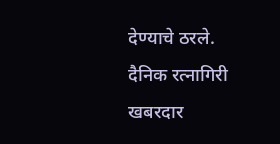देण्याचे ठरले.
दैनिक रत्नागिरी खबरदार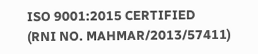ISO 9001:2015 CERTIFIED
(RNI NO. MAHMAR/2013/57411)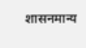शासनमान्य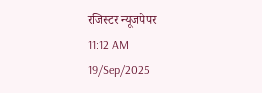रजिस्टर न्यूजपेपर
11:12 AM 19/Sep/2025